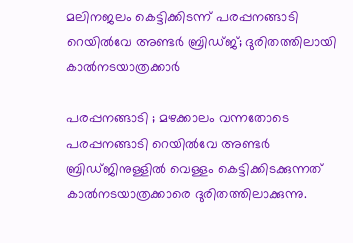മലിനജലം കെട്ടിക്കിടന്ന് പരപ്പനങ്ങാടി റെയില്‍വേ അണ്ടര്‍ ബ്രിഡ്ജ്; ദുരിതത്തിലായി കാല്‍നടയാത്രക്കാര്‍

പരപ്പനങ്ങാടി ; മഴക്കാലം വന്നതോടെ പരപ്പനങ്ങാടി റെയില്‍വേ അണ്ടര്‍ ബ്രിഡ്ജിനുള്ളില്‍ വെള്ളം കെട്ടിക്കിടക്കുന്നത് കാല്‍നടയാത്രക്കാരെ ദുരിതത്തിലാക്കുന്നു.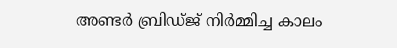അണ്ടര്‍ ബ്രിഡ്ജ് നിര്‍മ്മിച്ച കാലം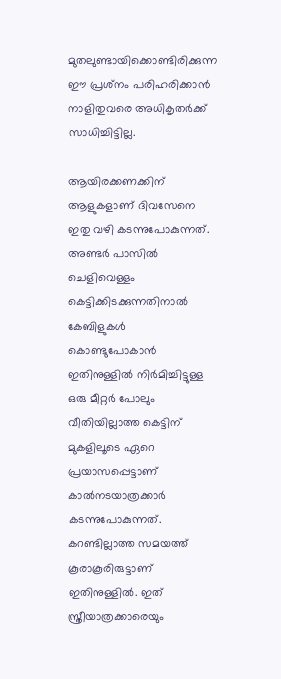മുതലുണ്ടായിക്കൊണ്ടിരിക്കുന്ന ഈ പ്രശ്‌നം പരിഹരിക്കാന്‍ നാളിതുവരെ അധികൃതര്‍ക്ക് സാധിച്ചിട്ടില്ല.

ആയിരക്കണക്കിന് ആളുകളാണ് ദിവസേനെ ഇതു വഴി കടന്നുപോകുന്നത്. അണ്ടര്‍ പാസില്‍ ചെളിവെള്ളം കെട്ടിക്കിടക്കുന്നതിനാല്‍ കേബിളുകള്‍ കൊണ്ടുപോകാന്‍ ഇതിനുള്ളില്‍ നിര്‍മിച്ചിട്ടുള്ള ഒരു മീറ്റര്‍ പോലും വീതിയില്ലാത്ത കെട്ടിന് മുകളിലൂടെ ഏറെ പ്രയാസപ്പെട്ടാണ് കാല്‍നടയാത്രക്കാര്‍ കടന്നുപോകുന്നത്. കറണ്ടില്ലാത്ത സമയത്ത് കൂരാകൂരിരുട്ടാണ് ഇതിനുള്ളില്‍. ഇത് സ്ത്രീയാത്രക്കാരെയും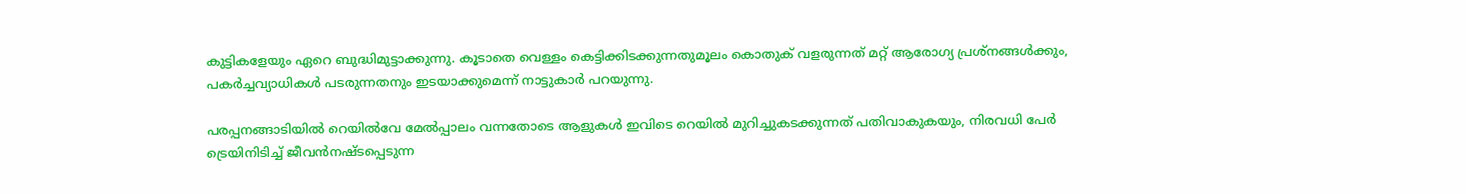കുട്ടികളേയും ഏറെ ബുദ്ധിമുട്ടാക്കുന്നു. കൂടാതെ വെള്ളം കെട്ടിക്കിടക്കുന്നതുമൂലം കൊതുക് വളരുന്നത് മറ്റ് ആരോഗ്യ പ്രശ്‌നങ്ങള്‍ക്കും, പകര്‍ച്ചവ്യാധികള്‍ പടരുന്നതനും ഇടയാക്കുമെന്ന് നാട്ടുകാര്‍ പറയുന്നു.

പരപ്പനങ്ങാടിയില്‍ റെയില്‍വേ മേല്‍പ്പാലം വന്നതോടെ ആളുകള്‍ ഇവിടെ റെയില്‍ മുറിച്ചുകടക്കുന്നത് പതിവാകുകയും, നിരവധി പേര്‍ ട്രെയിനിടിച്ച് ജീവന്‍നഷ്ടപ്പെടുന്ന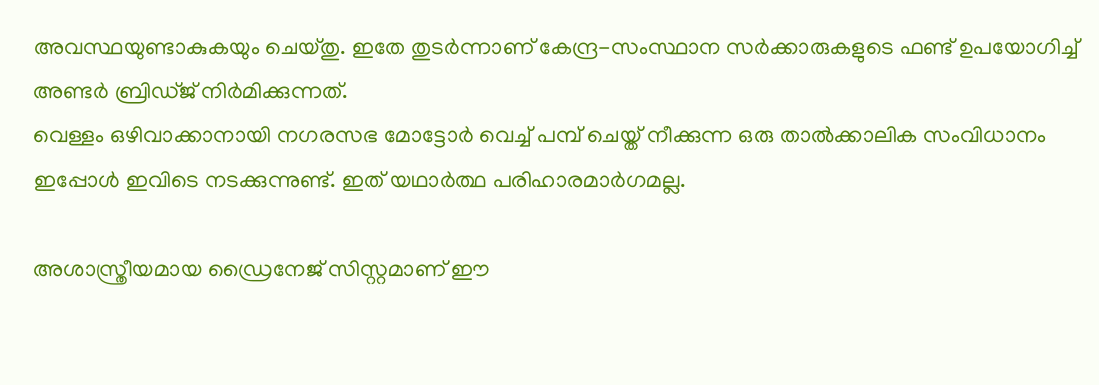അവസ്ഥയുണ്ടാകുകയും ചെയ്തു. ഇതേ തുടര്‍ന്നാണ് കേന്ദ്ര-സംസ്ഥാന സര്‍ക്കാരുകളുടെ ഫണ്ട് ഉപയോഗിച്ച് അണ്ടര്‍ ബ്രിഡ്ജ് നിര്‍മിക്കുന്നത്.
വെള്ളം ഒഴിവാക്കാനായി നഗരസഭ മോട്ടോര്‍ വെച്ച് പമ്പ് ചെയ്ത് നീക്കുന്ന ഒരു താല്‍ക്കാലിക സംവിധാനം ഇപ്പോള്‍ ഇവിടെ നടക്കുന്നുണ്ട്. ഇത് യഥാര്‍ത്ഥ പരിഹാരമാര്‍ഗമല്ല.

അശാസ്ത്രീയമായ ഡ്രൈനേജ് സിസ്റ്റമാണ് ഈ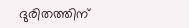ദുരിതത്തിന്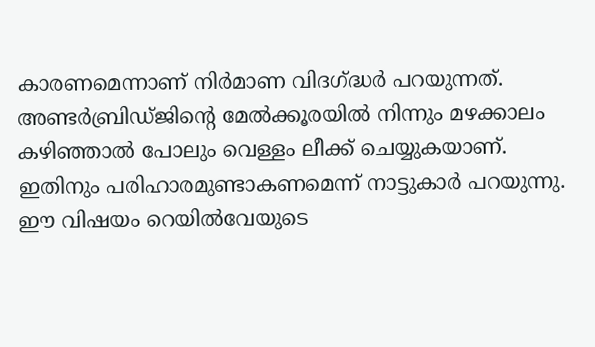കാരണമെന്നാണ് നിര്‍മാണ വിദഗ്ദ്ധര്‍ പറയുന്നത്. അണ്ടര്‍ബ്രിഡ്ജിന്റെ മേല്‍ക്കൂരയില്‍ നിന്നും മഴക്കാലം കഴിഞ്ഞാല്‍ പോലും വെള്ളം ലീക്ക് ചെയ്യുകയാണ്. ഇതിനും പരിഹാരമുണ്ടാകണമെന്ന് നാട്ടുകാര്‍ പറയുന്നു. ഈ വിഷയം റെയില്‍വേയുടെ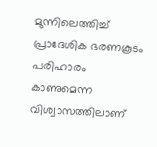മുന്നിലെത്തിച്ച് പ്രാദേശിക ഭരണകൂടം പരിഹാരം കാണുമെന്ന വിശ്വാസത്തിലാണ്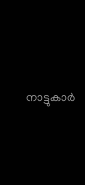നാട്ടുകാര്‍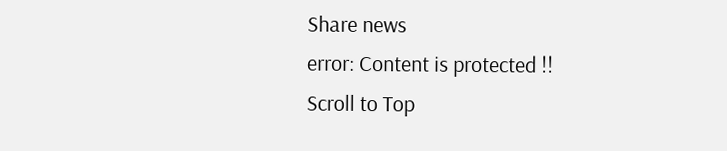Share news
error: Content is protected !!
Scroll to Top